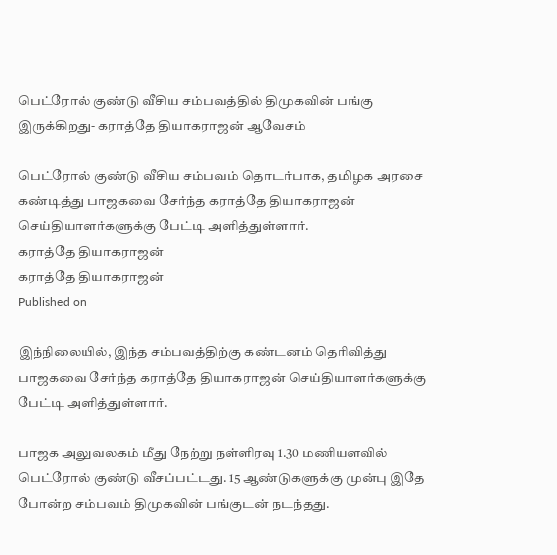பெட்ரோல் குண்டு வீசிய சம்பவத்தில் திமுகவின் பங்கு இருக்கிறது- கராத்தே தியாகராஜன் ஆவேசம்

பெட்ரோல் குண்டு வீசிய சம்பவம் தொடர்பாக, தமிழக அரசை கண்டித்து பாஜகவை சேர்ந்த கராத்தே தியாகராஜன் செய்தியாளர்களுக்கு பேட்டி அளித்துள்ளார்.
கராத்தே தியாகராஜன்
கராத்தே தியாகராஜன்
Published on

இந்நிலையில், இந்த சம்பவத்திற்கு கண்டனம் தெரிவித்து பாஜகவை சேர்ந்த கராத்தே தியாகராஜன் செய்தியாளர்களுக்கு பேட்டி அளித்துள்ளார்.

பாஜக அலுவலகம் மீது நேற்று நள்ளிரவு 1.30 மணியளவில் பெட்ரோல் குண்டு வீசப்பட்டது. 15 ஆண்டுகளுக்கு முன்பு இதே போன்ற சம்பவம் திமுகவின் பங்குடன் நடந்தது.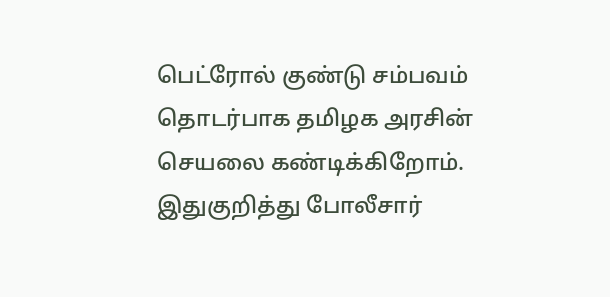பெட்ரோல் குண்டு சம்பவம் தொடர்பாக தமிழக அரசின் செயலை கண்டிக்கிறோம். இதுகுறித்து போலீசார்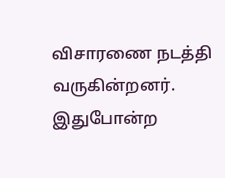விசாரணை நடத்தி வருகின்றனர். இதுபோன்ற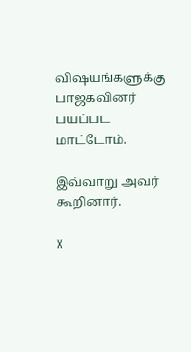விஷயங்களுக்கு பாஜகவினர் பயப்பட மாட்டோம்.

இவ்வாறு அவர் கூறினார்.

X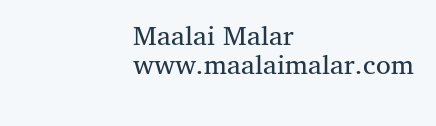Maalai Malar
www.maalaimalar.com